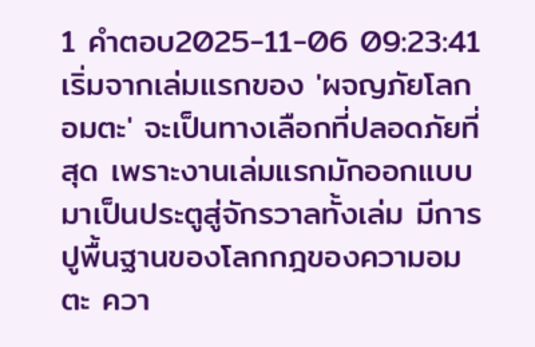1 คำตอบ2025-11-06 09:23:41
เริ่มจากเล่มแรกของ 'ผจญภัยโลกอมตะ' จะเป็นทางเลือกที่ปลอดภัยที่สุด เพราะงานเล่มแรกมักออกแบบมาเป็นประตูสู่จักรวาลทั้งเล่ม มีการปูพื้นฐานของโลกกฎของความอมตะ ควา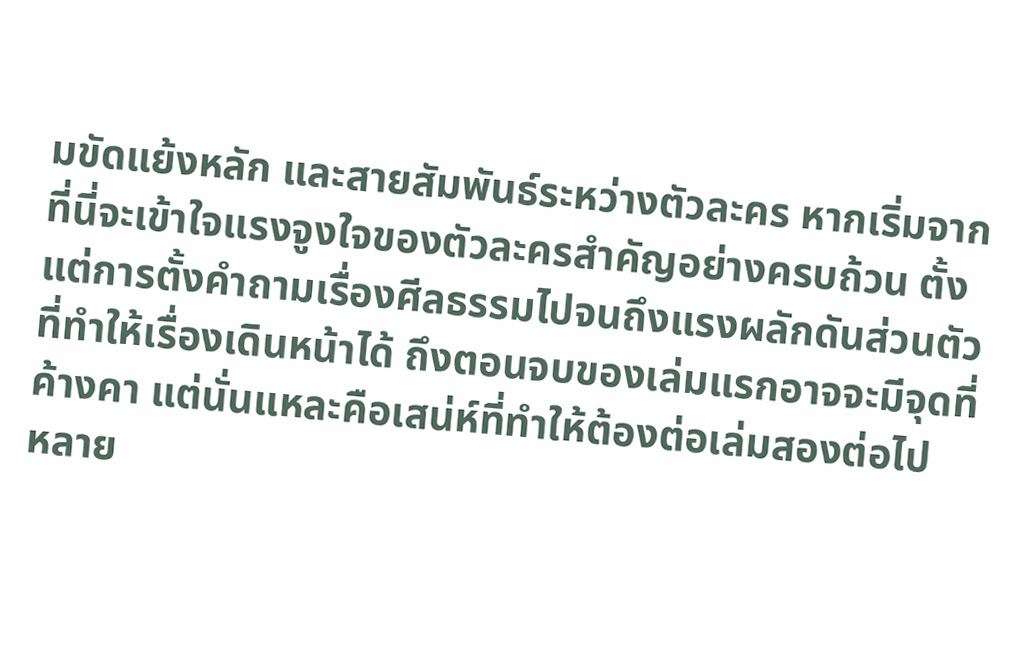มขัดแย้งหลัก และสายสัมพันธ์ระหว่างตัวละคร หากเริ่มจากที่นี่จะเข้าใจแรงจูงใจของตัวละครสำคัญอย่างครบถ้วน ตั้งแต่การตั้งคำถามเรื่องศีลธรรมไปจนถึงแรงผลักดันส่วนตัวที่ทำให้เรื่องเดินหน้าได้ ถึงตอนจบของเล่มแรกอาจจะมีจุดที่ค้างคา แต่นั่นแหละคือเสน่ห์ที่ทำให้ต้องต่อเล่มสองต่อไป
หลาย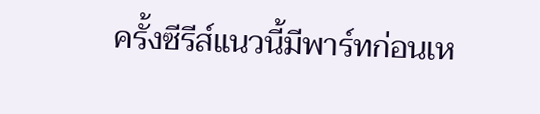ครั้งซีรีส์แนวนี้มีพาร์ทก่อนเห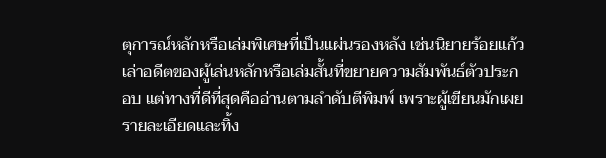ตุการณ์หลักหรือเล่มพิเศษที่เป็นแผ่นรองหลัง เช่นนิยายร้อยแก้วเล่าอดีตของผู้เล่นหลักหรือเล่มสั้นที่ขยายความสัมพันธ์ตัวประกอบ แต่ทางที่ดีที่สุดคืออ่านตามลำดับตีพิมพ์ เพราะผู้เขียนมักเผยรายละเอียดและทิ้ง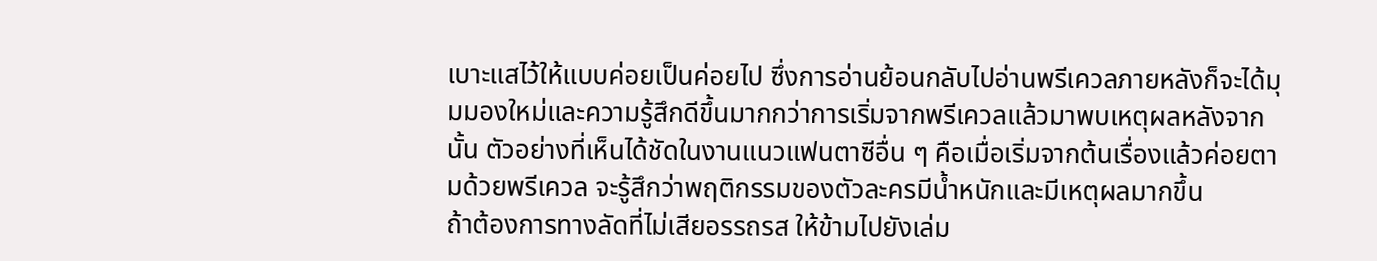เบาะแสไว้ให้แบบค่อยเป็นค่อยไป ซึ่งการอ่านย้อนกลับไปอ่านพรีเควลภายหลังก็จะได้มุมมองใหม่และความรู้สึกดีขึ้นมากกว่าการเริ่มจากพรีเควลแล้วมาพบเหตุผลหลังจากนั้น ตัวอย่างที่เห็นได้ชัดในงานแนวแฟนตาซีอื่น ๆ คือเมื่อเริ่มจากต้นเรื่องแล้วค่อยตามด้วยพรีเควล จะรู้สึกว่าพฤติกรรมของตัวละครมีน้ำหนักและมีเหตุผลมากขึ้น
ถ้าต้องการทางลัดที่ไม่เสียอรรถรส ให้ข้ามไปยังเล่ม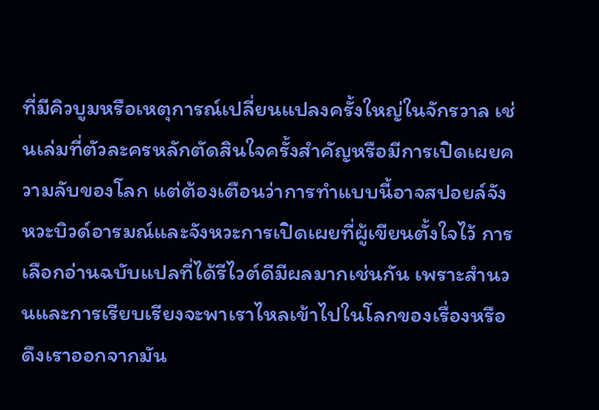ที่มีคิวบูมหรือเหตุการณ์เปลี่ยนแปลงครั้งใหญ่ในจักรวาล เช่นเล่มที่ตัวละครหลักตัดสินใจครั้งสำคัญหรือมีการเปิดเผยความลับของโลก แต่ต้องเตือนว่าการทำแบบนี้อาจสปอยล์จังหวะบิวด์อารมณ์และจังหวะการเปิดเผยที่ผู้เขียนตั้งใจไว้ การเลือกอ่านฉบับแปลที่ได้รีไวต์ดีมีผลมากเช่นกัน เพราะสำนวนและการเรียบเรียงจะพาเราไหลเข้าไปในโลกของเรื่องหรือดึงเราออกจากมัน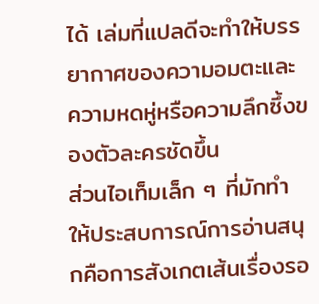ได้ เล่มที่แปลดีจะทำให้บรรยากาศของความอมตะและความหดหู่หรือความลึกซึ้งของตัวละครชัดขึ้น
ส่วนไอเท็มเล็ก ๆ ที่มักทำให้ประสบการณ์การอ่านสนุกคือการสังเกตเส้นเรื่องรอ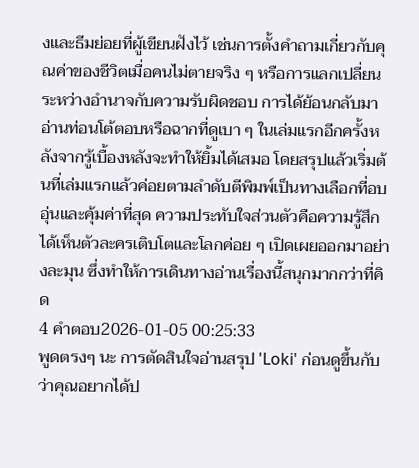งและธีมย่อยที่ผู้เขียนฝังไว้ เช่นการตั้งคำถามเกี่ยวกับคุณค่าของชีวิตเมื่อคนไม่ตายจริง ๆ หรือการแลกเปลี่ยนระหว่างอำนาจกับความรับผิดชอบ การได้ย้อนกลับมาอ่านท่อนโต้ตอบหรือฉากที่ดูเบา ๆ ในเล่มแรกอีกครั้งหลังจากรู้เบื้องหลังจะทำให้ยิ้มได้เสมอ โดยสรุปแล้วเริ่มต้นที่เล่มแรกแล้วค่อยตามลำดับตีพิมพ์เป็นทางเลือกที่อบอุ่นและคุ้มค่าที่สุด ความประทับใจส่วนตัวคือความรู้สึกได้เห็นตัวละครเติบโตและโลกค่อย ๆ เปิดเผยออกมาอย่างละมุน ซึ่งทำให้การเดินทางอ่านเรื่องนี้สนุกมากกว่าที่คิด
4 คำตอบ2026-01-05 00:25:33
พูดตรงๆ นะ การตัดสินใจอ่านสรุป 'Loki' ก่อนดูขึ้นกับว่าคุณอยากได้ป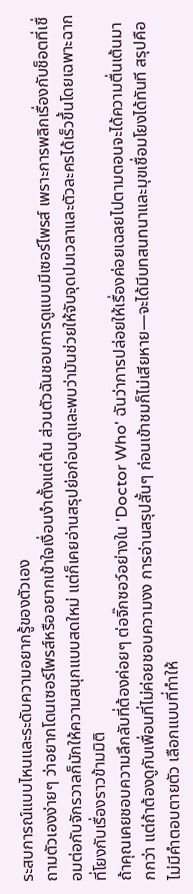ระสบการณ์แบบไหนและระดับความอยากรู้ของตัวเอง
ถามตัวเองง่ายๆ ว่าอยากโดนเซอร์ไพรส์หรืออยากเข้าใจเงื่อนงำตั้งแต่ต้น ส่วนตัวฉันชอบการดูแบบมีเซอร์ไพรส์ เพราะการพลิกเรื่องกับช็อตที่เชื่อมต่อกับจักรวาลก็มักให้ความสนุกแบบสดใหม่ แต่ก็เคยอ่านสรุปย่อก่อนดูและพบว่ามันช่วยให้จับจุดปมเวลาและตัวละครได้เร็วขึ้นโดยเฉพาะฉากที่โยงกับเรื่องราวข้ามมิติ
ถ้าคุณเคยชอบความลึกลับที่ต้องค่อยๆ ต่อจิ๊กซอว์อย่างใน 'Doctor Who' ฉันว่าการปล่อยให้เรื่องค่อยเฉลยไปตามตอนจะได้ความตื่นเต้นมากกว่า แต่ถ้าต้องดูกับเพื่อนที่ไม่ค่อยชอบความงง การอ่านสรุปสั้นๆ ก่อนเข้าชมก็ไม่เสียหาย—จะได้มีบทสนทนาและมุขเชื่อมโยงได้ทันที สรุปคือไม่มีคำตอบตายตัว เลือกแบบที่ทำให้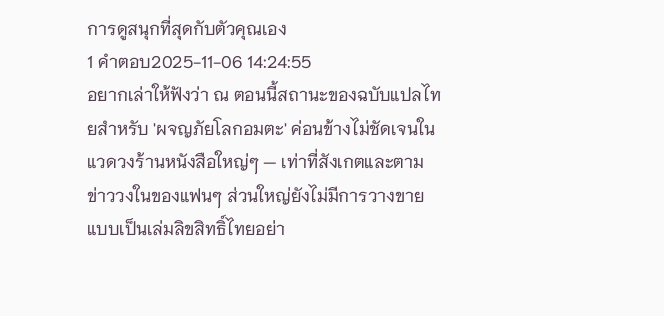การดูสนุกที่สุดกับตัวคุณเอง
1 คำตอบ2025-11-06 14:24:55
อยากเล่าให้ฟังว่า ณ ตอนนี้สถานะของฉบับแปลไทยสำหรับ 'ผจญภัยโลกอมตะ' ค่อนข้างไม่ชัดเจนในแวดวงร้านหนังสือใหญ่ๆ — เท่าที่สังเกตและตามข่าววงในของแฟนๆ ส่วนใหญ่ยังไม่มีการวางขายแบบเป็นเล่มลิขสิทธิ์ไทยอย่า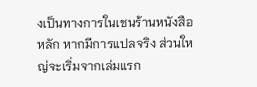งเป็นทางการในเชนร้านหนังสือหลัก หากมีการแปลจริง ส่วนใหญ่จะเริ่มจากเล่มแรก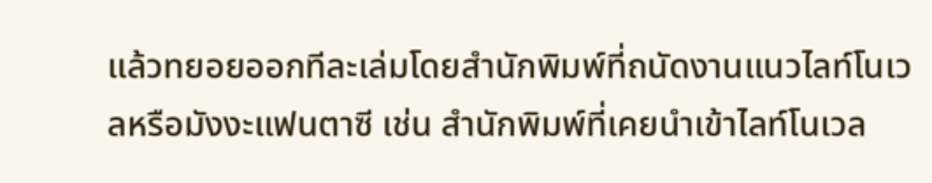แล้วทยอยออกทีละเล่มโดยสำนักพิมพ์ที่ถนัดงานแนวไลท์โนเวลหรือมังงะแฟนตาซี เช่น สำนักพิมพ์ที่เคยนำเข้าไลท์โนเวล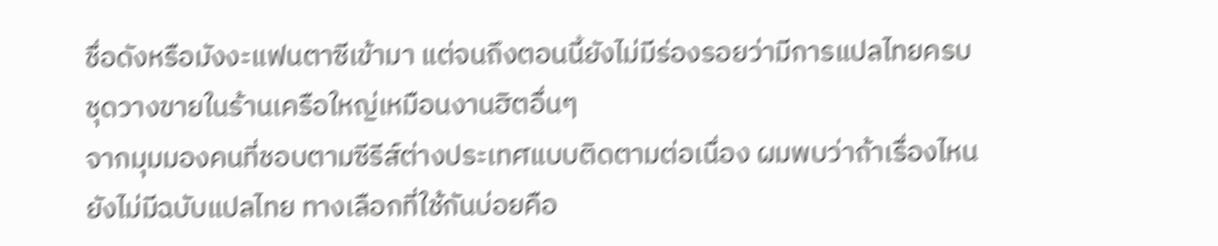ชื่อดังหรือมังงะแฟนตาซีเข้ามา แต่จนถึงตอนนี้ยังไม่มีร่องรอยว่ามีการแปลไทยครบชุดวางขายในร้านเครือใหญ่เหมือนงานฮิตอื่นๆ
จากมุมมองคนที่ชอบตามซีรีส์ต่างประเทศแบบติดตามต่อเนื่อง ผมพบว่าถ้าเรื่องไหนยังไม่มีฉบับแปลไทย ทางเลือกที่ใช้กันบ่อยคือ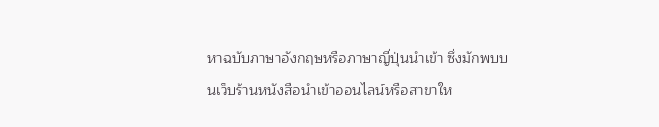หาฉบับภาษาอังกฤษหรือภาษาญี่ปุ่นนำเข้า ซึ่งมักพบบนเว็บร้านหนังสือนำเข้าออนไลน์หรือสาขาให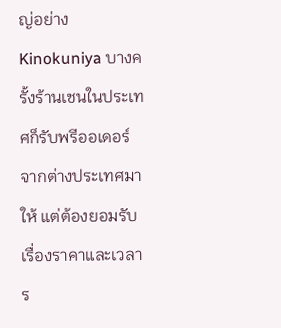ญ่อย่าง Kinokuniya บางครั้งร้านเชนในประเทศก็รับพรีออเดอร์จากต่างประเทศมาให้ แต่ต้องยอมรับเรื่องราคาและเวลาร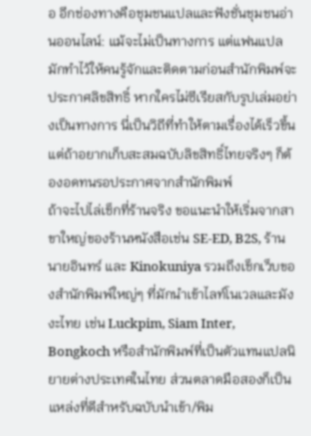อ อีกช่องทางคือชุมชนแปลและฟังชั่นชุมชนอ่านออนไลน์: แม้จะไม่เป็นทางการ แต่แฟนแปลมักทำไว้ให้คนรู้จักและติดตามก่อนสำนักพิมพ์จะประกาศลิขสิทธิ์ หากใครไม่ซีเรียสกับรูปเล่มอย่างเป็นทางการ นี่เป็นวิถีที่ทำให้ตามเรื่องได้เร็วขึ้น แต่ถ้าอยากเก็บสะสมฉบับลิขสิทธิ์ไทยจริงๆ ก็ต้องอดทนรอประกาศจากสำนักพิมพ์
ถ้าจะไปไล่เช็กที่ร้านจริง ขอแนะนำให้เริ่มจากสาขาใหญ่ของร้านหนังสือเช่น SE-ED, B2S, ร้านนายอินทร์ และ Kinokuniya รวมถึงเช็กเว็บของสำนักพิมพ์ใหญ่ๆ ที่มักนำเข้าไลท์โนเวลและมังงะไทย เช่น Luckpim, Siam Inter, Bongkoch หรือสำนักพิมพ์ที่เป็นตัวแทนแปลนิยายต่างประเทศในไทย ส่วนตลาดมือสองก็เป็นแหล่งที่ดีสำหรับฉบับนำเข้า/พิม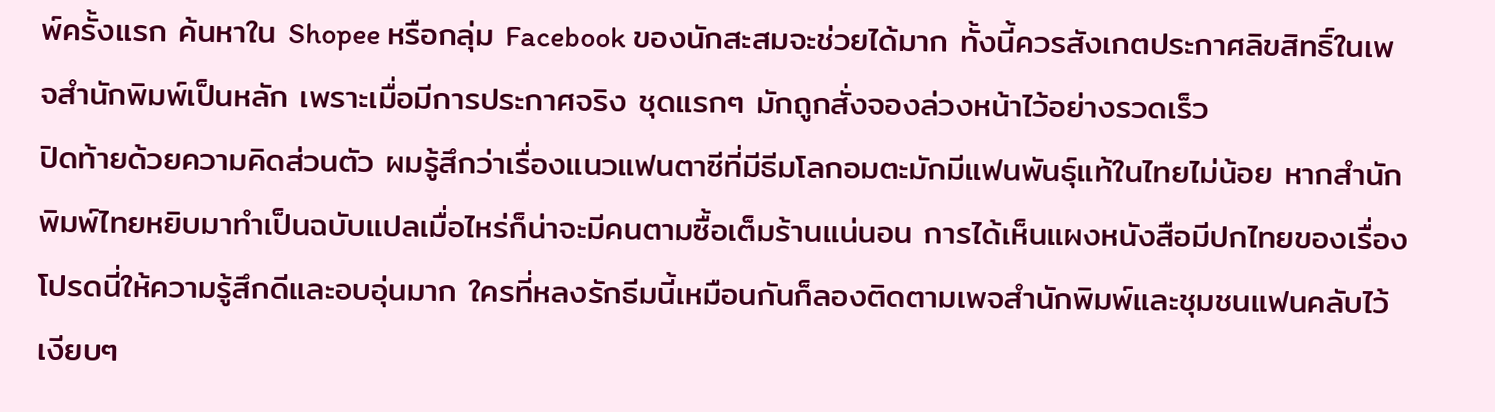พ์ครั้งแรก ค้นหาใน Shopee หรือกลุ่ม Facebook ของนักสะสมจะช่วยได้มาก ทั้งนี้ควรสังเกตประกาศลิขสิทธิ์ในเพจสำนักพิมพ์เป็นหลัก เพราะเมื่อมีการประกาศจริง ชุดแรกๆ มักถูกสั่งจองล่วงหน้าไว้อย่างรวดเร็ว
ปิดท้ายด้วยความคิดส่วนตัว ผมรู้สึกว่าเรื่องแนวแฟนตาซีที่มีธีมโลกอมตะมักมีแฟนพันธุ์แท้ในไทยไม่น้อย หากสำนักพิมพ์ไทยหยิบมาทำเป็นฉบับแปลเมื่อไหร่ก็น่าจะมีคนตามซื้อเต็มร้านแน่นอน การได้เห็นแผงหนังสือมีปกไทยของเรื่องโปรดนี่ให้ความรู้สึกดีและอบอุ่นมาก ใครที่หลงรักธีมนี้เหมือนกันก็ลองติดตามเพจสำนักพิมพ์และชุมชนแฟนคลับไว้เงียบๆ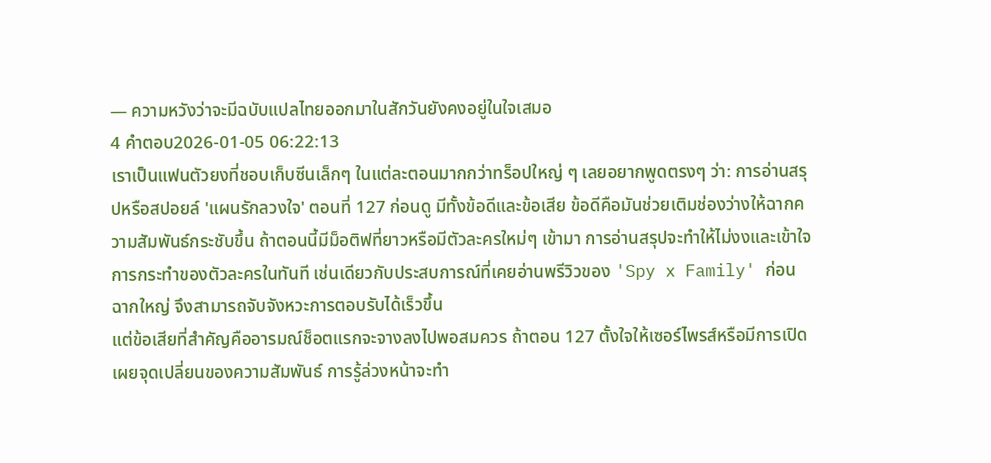— ความหวังว่าจะมีฉบับแปลไทยออกมาในสักวันยังคงอยู่ในใจเสมอ
4 คำตอบ2026-01-05 06:22:13
เราเป็นแฟนตัวยงที่ชอบเก็บซีนเล็กๆ ในแต่ละตอนมากกว่าทร็อปใหญ่ ๆ เลยอยากพูดตรงๆ ว่า: การอ่านสรุปหรือสปอยล์ 'แผนรักลวงใจ' ตอนที่ 127 ก่อนดู มีทั้งข้อดีและข้อเสีย ข้อดีคือมันช่วยเติมช่องว่างให้ฉากความสัมพันธ์กระชับขึ้น ถ้าตอนนี้มีม็อติฟที่ยาวหรือมีตัวละครใหม่ๆ เข้ามา การอ่านสรุปจะทำให้ไม่งงและเข้าใจการกระทำของตัวละครในทันที เช่นเดียวกับประสบการณ์ที่เคยอ่านพรีวิวของ 'Spy x Family' ก่อนฉากใหญ่ จึงสามารถจับจังหวะการตอบรับได้เร็วขึ้น
แต่ข้อเสียที่สำคัญคืออารมณ์ช็อตแรกจะจางลงไปพอสมควร ถ้าตอน 127 ตั้งใจให้เซอร์ไพรส์หรือมีการเปิดเผยจุดเปลี่ยนของความสัมพันธ์ การรู้ล่วงหน้าจะทำ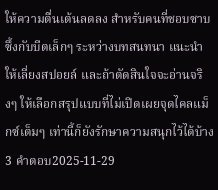ให้ความตื่นเต้นลดลง สำหรับคนที่ชอบซาบซึ้งกับบีตเล็กๆ ระหว่างบทสนทนา แนะนำให้เลี่ยงสปอยล์ และถ้าตัดสินใจจะอ่านจริงๆ ให้เลือกสรุปแบบที่ไม่เปิดเผยจุดไคลแม็กซ์เต็มๆ เท่านี้ก็ยังรักษาความสนุกไว้ได้บ้าง
3 คำตอบ2025-11-29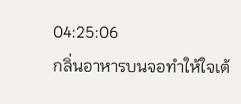04:25:06
กลิ่นอาหารบนจอทำให้ใจเต้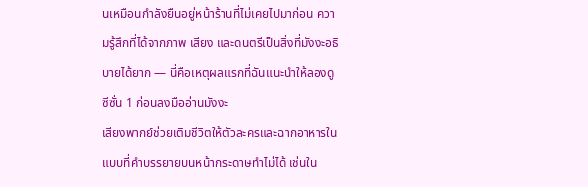นเหมือนกำลังยืนอยู่หน้าร้านที่ไม่เคยไปมาก่อน ความรู้สึกที่ได้จากภาพ เสียง และดนตรีเป็นสิ่งที่มังงะอธิบายได้ยาก — นี่คือเหตุผลแรกที่ฉันแนะนำให้ลองดูซีซั่น 1 ก่อนลงมืออ่านมังงะ
เสียงพากย์ช่วยเติมชีวิตให้ตัวละครและฉากอาหารในแบบที่คำบรรยายบนหน้ากระดาษทำไม่ได้ เช่นใน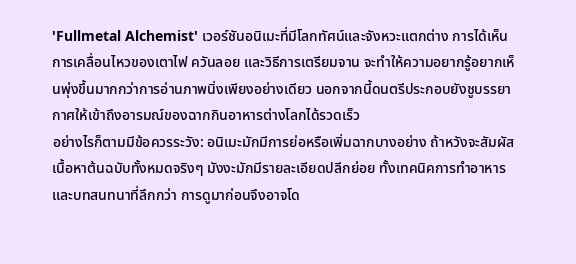'Fullmetal Alchemist' เวอร์ชันอนิเมะที่มีโลกทัศน์และจังหวะแตกต่าง การได้เห็นการเคลื่อนไหวของเตาไฟ ควันลอย และวิธีการเตรียมจาน จะทำให้ความอยากรู้อยากเห็นพุ่งขึ้นมากกว่าการอ่านภาพนิ่งเพียงอย่างเดียว นอกจากนี้ดนตรีประกอบยังชูบรรยากาศให้เข้าถึงอารมณ์ของฉากกินอาหารต่างโลกได้รวดเร็ว
อย่างไรก็ตามมีข้อควรระวัง: อนิเมะมักมีการย่อหรือเพิ่มฉากบางอย่าง ถ้าหวังจะสัมผัสเนื้อหาต้นฉบับทั้งหมดจริงๆ มังงะมักมีรายละเอียดปลีกย่อย ทั้งเทคนิคการทำอาหารและบทสนทนาที่ลึกกว่า การดูมาก่อนจึงอาจโด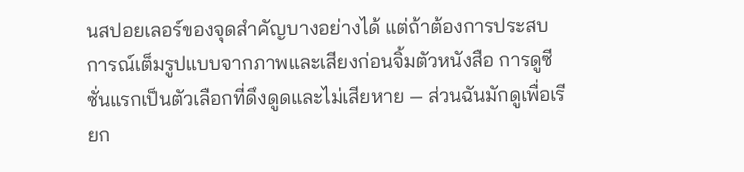นสปอยเลอร์ของจุดสำคัญบางอย่างได้ แต่ถ้าต้องการประสบการณ์เต็มรูปแบบจากภาพและเสียงก่อนจิ้มตัวหนังสือ การดูซีซั่นแรกเป็นตัวเลือกที่ดึงดูดและไม่เสียหาย — ส่วนฉันมักดูเพื่อเรียก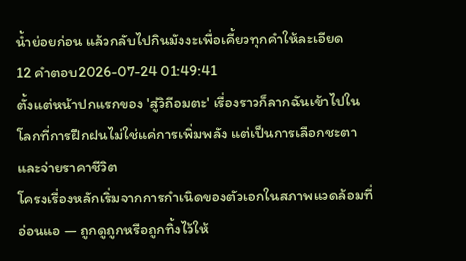น้ำย่อยก่อน แล้วกลับไปกินมังงะเพื่อเคี้ยวทุกคำให้ละเอียด
12 คำตอบ2026-07-24 01:49:41
ตั้งแต่หน้าปกแรกของ 'สู่วิถีอมตะ' เรื่องราวก็ลากฉันเข้าไปในโลกที่การฝึกฝนไม่ใช่แค่การเพิ่มพลัง แต่เป็นการเลือกชะตาและจ่ายราคาชีวิต
โครงเรื่องหลักเริ่มจากการกำเนิดของตัวเอกในสภาพแวดล้อมที่อ่อนแอ — ถูกดูถูกหรือถูกทิ้งไว้ให้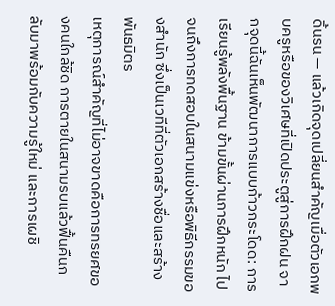ดิ้นรน — แล้วเกิดจุดเปลี่ยนสำคัญเมื่อตัวเอกพบครูหรือของวิเศษที่เปิดประตูสู่การฝึกฝน จากจุดนี้ฉันเห็นพัฒนาการแบบก้าวกระโดด: การเรียนรู้พลังพื้นฐาน ข้ามขั้นผ่านการฝึกหนัก ไปจนถึงการทดสอบในสนามแข่งหรือพิธีกรรมของสำนัก ซึ่งเป็นเวทีที่ตัวเอกสร้างชื่อและสร้างพันธมิตร
เหตุการณ์สำคัญที่ไม่อาจขาดคือการทรยศของคนใกล้ชิด การตายในสนามรบแล้วฟื้นคืนกลับมาพร้อมกับความรู้ใหม่ และการเผชิ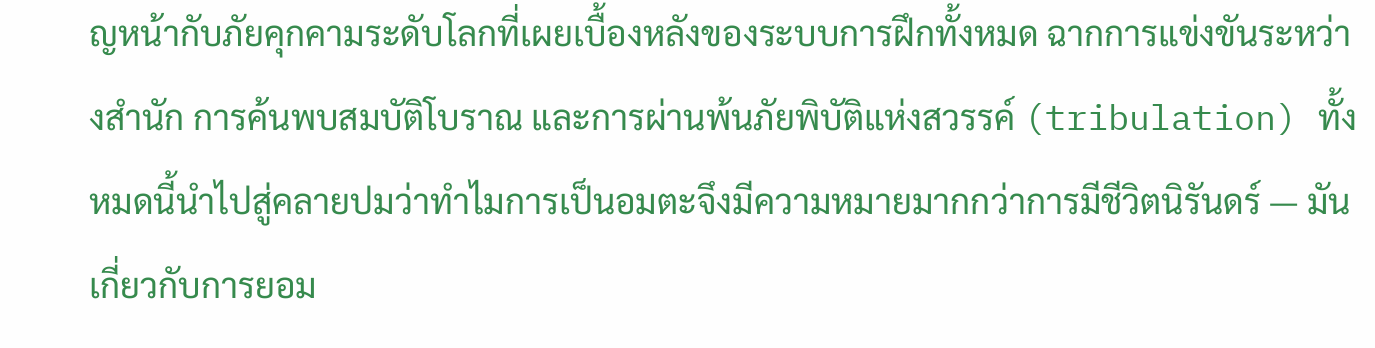ญหน้ากับภัยคุกคามระดับโลกที่เผยเบื้องหลังของระบบการฝึกทั้งหมด ฉากการแข่งขันระหว่างสำนัก การค้นพบสมบัติโบราณ และการผ่านพ้นภัยพิบัติแห่งสวรรค์ (tribulation) ทั้งหมดนี้นำไปสู่คลายปมว่าทำไมการเป็นอมตะจึงมีความหมายมากกว่าการมีชีวิตนิรันดร์ — มันเกี่ยวกับการยอม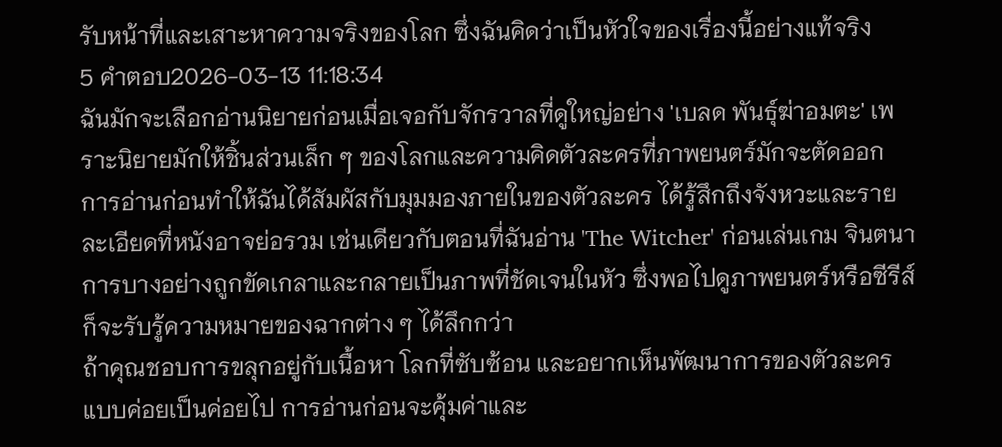รับหน้าที่และเสาะหาความจริงของโลก ซึ่งฉันคิดว่าเป็นหัวใจของเรื่องนี้อย่างแท้จริง
5 คำตอบ2026-03-13 11:18:34
ฉันมักจะเลือกอ่านนิยายก่อนเมื่อเจอกับจักรวาลที่ดูใหญ่อย่าง 'เบลด พันธุ์ฆ่าอมตะ' เพราะนิยายมักให้ชิ้นส่วนเล็ก ๆ ของโลกและความคิดตัวละครที่ภาพยนตร์มักจะตัดออก
การอ่านก่อนทำให้ฉันได้สัมผัสกับมุมมองภายในของตัวละคร ได้รู้สึกถึงจังหวะและรายละเอียดที่หนังอาจย่อรวม เช่นเดียวกับตอนที่ฉันอ่าน 'The Witcher' ก่อนเล่นเกม จินตนาการบางอย่างถูกขัดเกลาและกลายเป็นภาพที่ชัดเจนในหัว ซึ่งพอไปดูภาพยนตร์หรือซีรีส์ก็จะรับรู้ความหมายของฉากต่าง ๆ ได้ลึกกว่า
ถ้าคุณชอบการขลุกอยู่กับเนื้อหา โลกที่ซับซ้อน และอยากเห็นพัฒนาการของตัวละครแบบค่อยเป็นค่อยไป การอ่านก่อนจะคุ้มค่าและ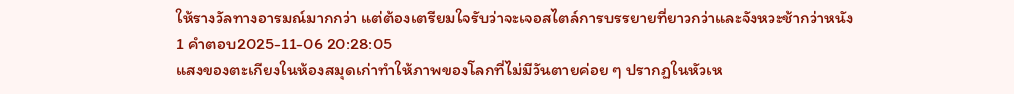ให้รางวัลทางอารมณ์มากกว่า แต่ต้องเตรียมใจรับว่าจะเจอสไตล์การบรรยายที่ยาวกว่าและจังหวะช้ากว่าหนัง
1 คำตอบ2025-11-06 20:28:05
แสงของตะเกียงในห้องสมุดเก่าทำให้ภาพของโลกที่ไม่มีวันตายค่อย ๆ ปรากฏในหัวเห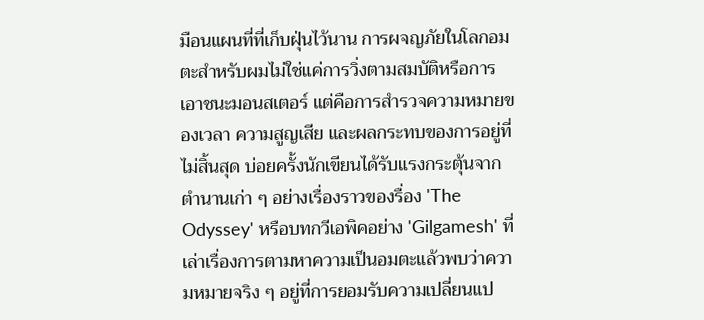มือนแผนที่ที่เก็บฝุ่นไว้นาน การผจญภัยในโลกอมตะสำหรับผมไม่ใช่แค่การวิ่งตามสมบัติหรือการเอาชนะมอนสเตอร์ แต่คือการสำรวจความหมายของเวลา ความสูญเสีย และผลกระทบของการอยู่ที่ไม่สิ้นสุด บ่อยครั้งนักเขียนได้รับแรงกระตุ้นจากตำนานเก่า ๆ อย่างเรื่องราวของรื่อง 'The Odyssey' หรือบทกวีเอพิคอย่าง 'Gilgamesh' ที่เล่าเรื่องการตามหาความเป็นอมตะแล้วพบว่าความหมายจริง ๆ อยู่ที่การยอมรับความเปลี่ยนแป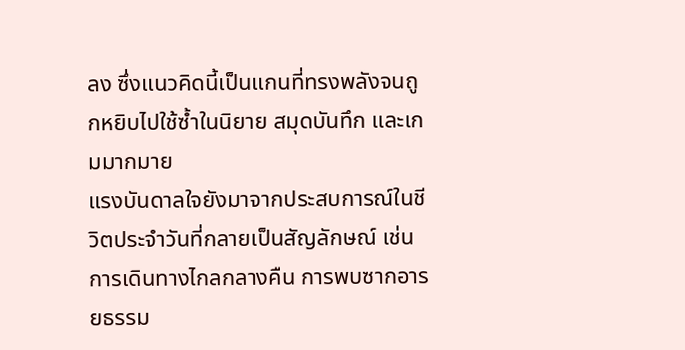ลง ซึ่งแนวคิดนี้เป็นแกนที่ทรงพลังจนถูกหยิบไปใช้ซ้ำในนิยาย สมุดบันทึก และเกมมากมาย
แรงบันดาลใจยังมาจากประสบการณ์ในชีวิตประจำวันที่กลายเป็นสัญลักษณ์ เช่น การเดินทางไกลกลางคืน การพบซากอารยธรรม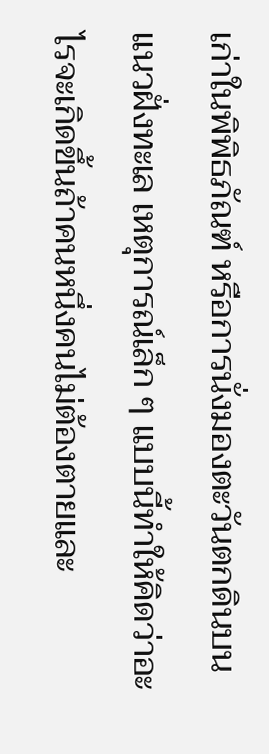เก่าในพิพิธภัณฑ์ หรือการนั่งมองตะวันตกดินบนแนวฝั่งทะเล เหตุการณ์เล็ก ๆ แบบนี้ทำให้คิดว่าอะไรจะเกิดขึ้นถ้าคนหนึ่งคนไม่ต้องตายและ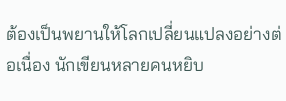ต้องเป็นพยานให้โลกเปลี่ยนแปลงอย่างต่อเนื่อง นักเขียนหลายคนหยิบ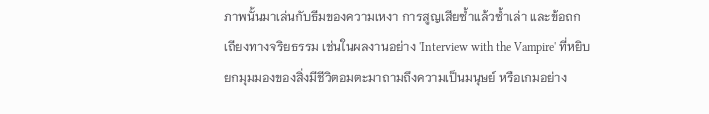ภาพนั้นมาเล่นกับธีมของความเหงา การสูญเสียซ้ำแล้วซ้ำเล่า และข้อถกเถียงทางจริยธรรม เช่นในผลงานอย่าง 'Interview with the Vampire' ที่หยิบยกมุมมองของสิ่งมีชีวิตอมตะมาถามถึงความเป็นมนุษย์ หรือเกมอย่าง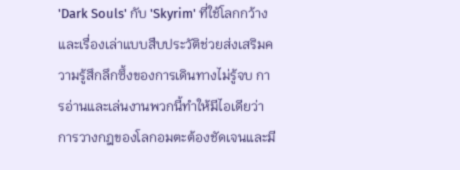'Dark Souls' กับ 'Skyrim' ที่ใช้โลกกว้างและเรื่องเล่าแบบสืบประวัติช่วยส่งเสริมความรู้สึกลึกซึ้งของการเดินทางไม่รู้จบ การอ่านและเล่นงานพวกนี้ทำให้มีไอเดียว่าการวางกฎของโลกอมตะต้องชัดเจนและมี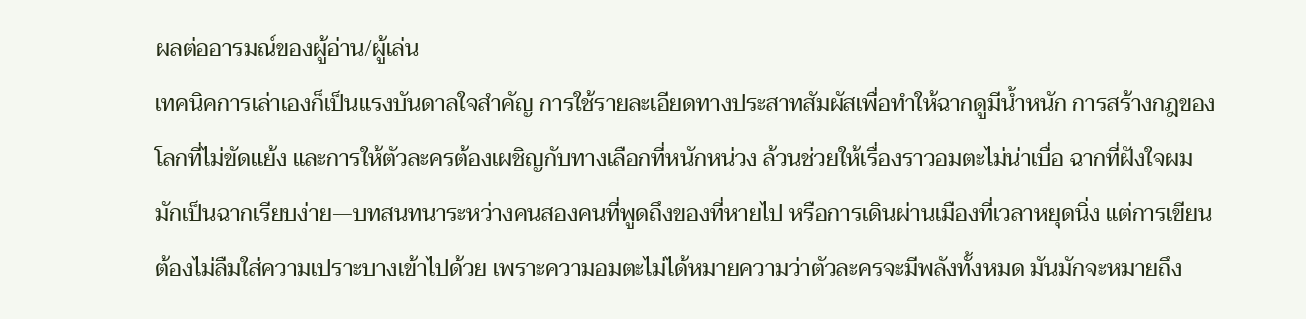ผลต่ออารมณ์ของผู้อ่าน/ผู้เล่น
เทคนิคการเล่าเองก็เป็นแรงบันดาลใจสำคัญ การใช้รายละเอียดทางประสาทสัมผัสเพื่อทำให้ฉากดูมีน้ำหนัก การสร้างกฎของโลกที่ไม่ขัดแย้ง และการให้ตัวละครต้องเผชิญกับทางเลือกที่หนักหน่วง ล้วนช่วยให้เรื่องราวอมตะไม่น่าเบื่อ ฉากที่ฝังใจผมมักเป็นฉากเรียบง่าย—บทสนทนาระหว่างคนสองคนที่พูดถึงของที่หายไป หรือการเดินผ่านเมืองที่เวลาหยุดนิ่ง แต่การเขียนต้องไม่ลืมใส่ความเปราะบางเข้าไปด้วย เพราะความอมตะไม่ได้หมายความว่าตัวละครจะมีพลังทั้งหมด มันมักจะหมายถึง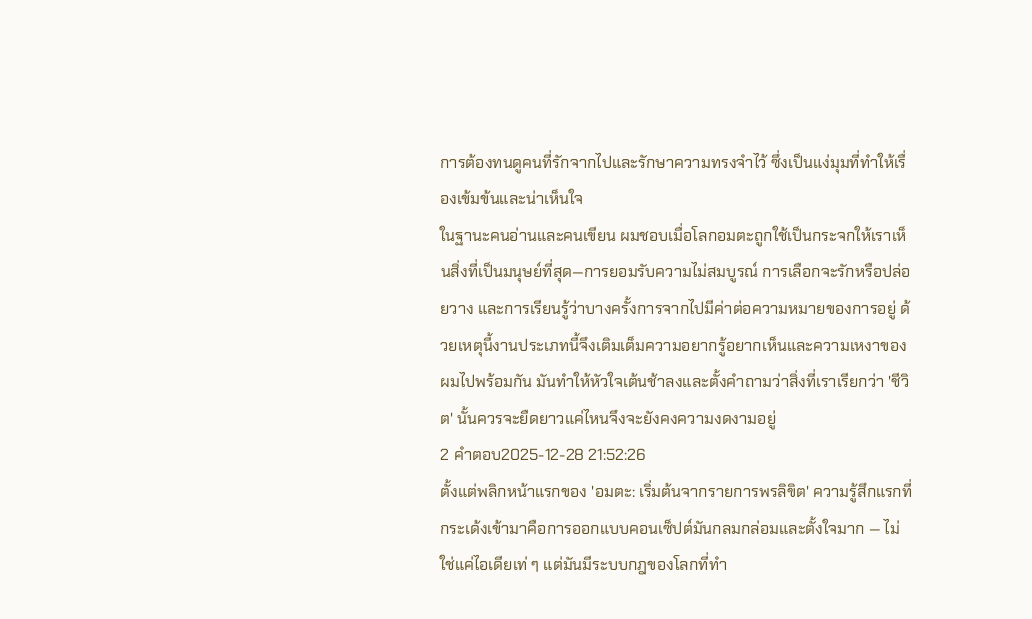การต้องทนดูคนที่รักจากไปและรักษาความทรงจำไว้ ซึ่งเป็นแง่มุมที่ทำให้เรื่องเข้มข้นและน่าเห็นใจ
ในฐานะคนอ่านและคนเขียน ผมชอบเมื่อโลกอมตะถูกใช้เป็นกระจกให้เราเห็นสิ่งที่เป็นมนุษย์ที่สุด—การยอมรับความไม่สมบูรณ์ การเลือกจะรักหรือปล่อยวาง และการเรียนรู้ว่าบางครั้งการจากไปมีค่าต่อความหมายของการอยู่ ด้วยเหตุนี้งานประเภทนี้จึงเติมเต็มความอยากรู้อยากเห็นและความเหงาของผมไปพร้อมกัน มันทำให้หัวใจเต้นช้าลงและตั้งคำถามว่าสิ่งที่เราเรียกว่า 'ชีวิต' นั้นควรจะยืดยาวแค่ไหนจึงจะยังคงความงดงามอยู่
2 คำตอบ2025-12-28 21:52:26
ตั้งแต่พลิกหน้าแรกของ 'อมตะ: เริ่มต้นจากรายการพรลิขิต' ความรู้สึกแรกที่กระเด้งเข้ามาคือการออกแบบคอนเซ็ปต์มันกลมกล่อมและตั้งใจมาก — ไม่ใช่แค่ไอเดียเท่ ๆ แต่มันมีระบบกฎของโลกที่ทำ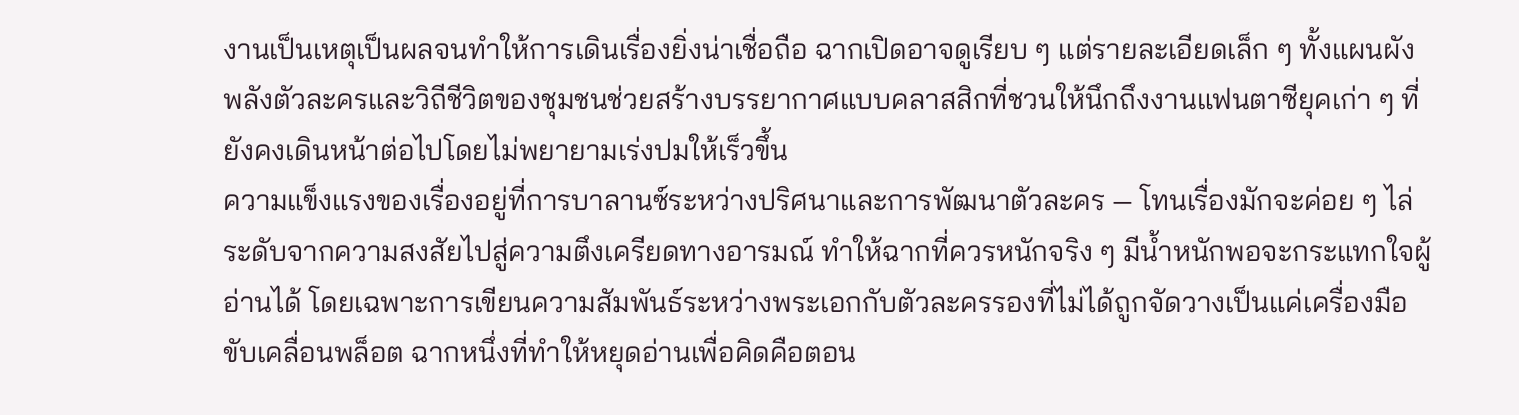งานเป็นเหตุเป็นผลจนทำให้การเดินเรื่องยิ่งน่าเชื่อถือ ฉากเปิดอาจดูเรียบ ๆ แต่รายละเอียดเล็ก ๆ ทั้งแผนผังพลังตัวละครและวิถีชีวิตของชุมชนช่วยสร้างบรรยากาศแบบคลาสสิกที่ชวนให้นึกถึงงานแฟนตาซียุคเก่า ๆ ที่ยังคงเดินหน้าต่อไปโดยไม่พยายามเร่งปมให้เร็วขึ้น
ความแข็งแรงของเรื่องอยู่ที่การบาลานซ์ระหว่างปริศนาและการพัฒนาตัวละคร — โทนเรื่องมักจะค่อย ๆ ไล่ระดับจากความสงสัยไปสู่ความตึงเครียดทางอารมณ์ ทำให้ฉากที่ควรหนักจริง ๆ มีน้ำหนักพอจะกระแทกใจผู้อ่านได้ โดยเฉพาะการเขียนความสัมพันธ์ระหว่างพระเอกกับตัวละครรองที่ไม่ได้ถูกจัดวางเป็นแค่เครื่องมือขับเคลื่อนพล็อต ฉากหนึ่งที่ทำให้หยุดอ่านเพื่อคิดคือตอน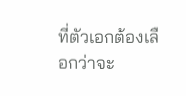ที่ตัวเอกต้องเลือกว่าจะ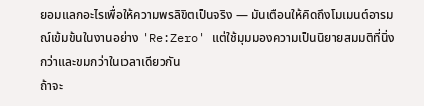ยอมแลกอะไรเพื่อให้ความพรลิขิตเป็นจริง — มันเตือนให้คิดถึงโมเมนต์อารมณ์เข้มข้นในงานอย่าง 'Re:Zero' แต่ใช้มุมมองความเป็นนิยายสมมติที่นิ่งกว่าและขมกว่าในเวลาเดียวกัน
ถ้าจะ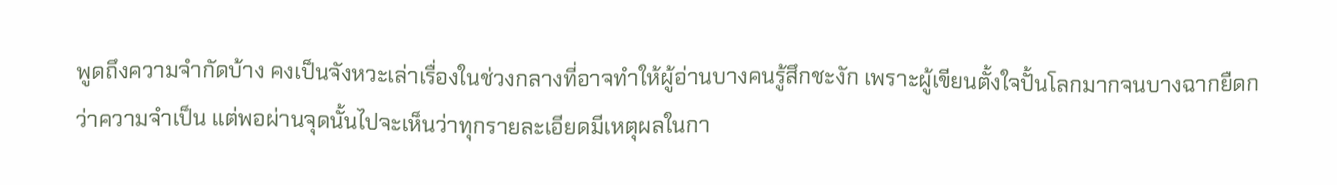พูดถึงความจำกัดบ้าง คงเป็นจังหวะเล่าเรื่องในช่วงกลางที่อาจทำให้ผู้อ่านบางคนรู้สึกชะงัก เพราะผู้เขียนตั้งใจปั้นโลกมากจนบางฉากยืดกว่าความจำเป็น แต่พอผ่านจุดนั้นไปจะเห็นว่าทุกรายละเอียดมีเหตุผลในกา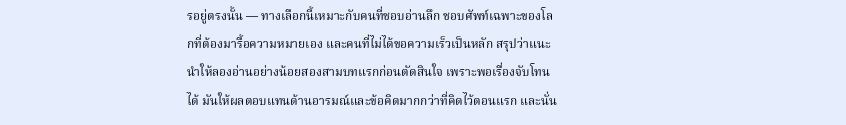รอยู่ตรงนั้น — ทางเลือกนี้เหมาะกับคนที่ชอบอ่านลึก ชอบศัพท์เฉพาะของโลกที่ต้องมารื้อความหมายเอง และคนที่ไม่ได้ขอความเร็วเป็นหลัก สรุปว่าแนะนำให้ลองอ่านอย่างน้อยสองสามบทแรกก่อนตัดสินใจ เพราะพอเรื่องจับโทนได้ มันให้ผลตอบแทนด้านอารมณ์และข้อคิดมากกว่าที่คิดไว้ตอนแรก และนั่น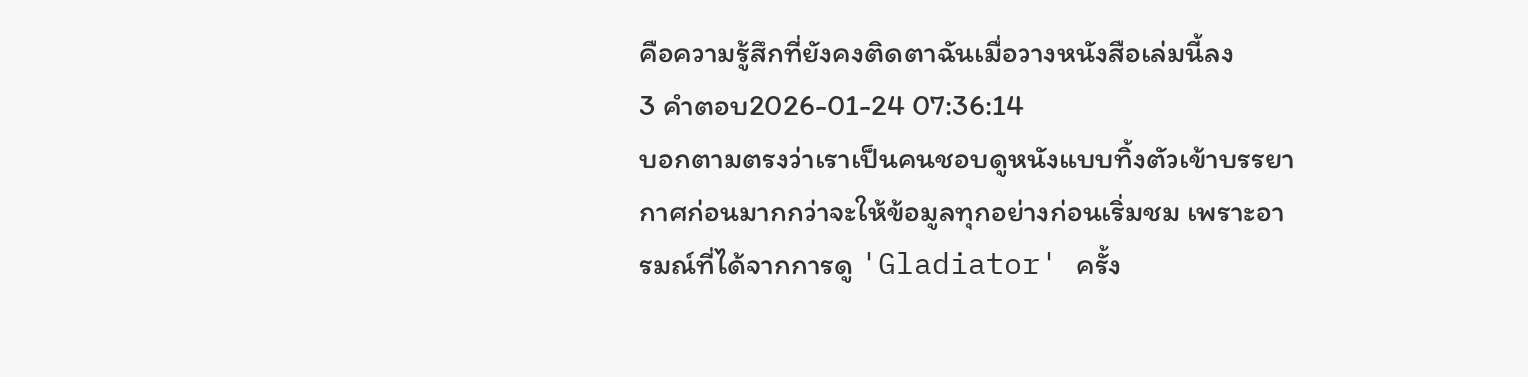คือความรู้สึกที่ยังคงติดตาฉันเมื่อวางหนังสือเล่มนี้ลง
3 คำตอบ2026-01-24 07:36:14
บอกตามตรงว่าเราเป็นคนชอบดูหนังแบบทิ้งตัวเข้าบรรยากาศก่อนมากกว่าจะให้ข้อมูลทุกอย่างก่อนเริ่มชม เพราะอารมณ์ที่ได้จากการดู 'Gladiator' ครั้ง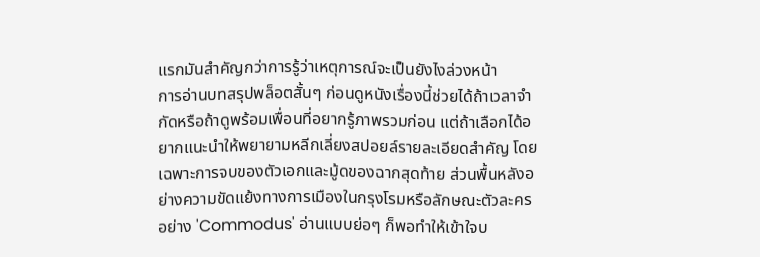แรกมันสำคัญกว่าการรู้ว่าเหตุการณ์จะเป็นยังไงล่วงหน้า
การอ่านบทสรุปพล็อตสั้นๆ ก่อนดูหนังเรื่องนี้ช่วยได้ถ้าเวลาจำกัดหรือถ้าดูพร้อมเพื่อนที่อยากรู้ภาพรวมก่อน แต่ถ้าเลือกได้อยากแนะนำให้พยายามหลีกเลี่ยงสปอยล์รายละเอียดสำคัญ โดยเฉพาะการจบของตัวเอกและมู้ดของฉากสุดท้าย ส่วนพื้นหลังอย่างความขัดแย้งทางการเมืองในกรุงโรมหรือลักษณะตัวละครอย่าง 'Commodus' อ่านแบบย่อๆ ก็พอทำให้เข้าใจบ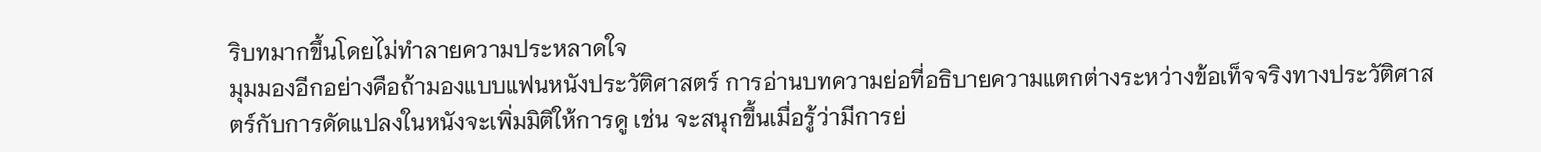ริบทมากขึ้นโดยไม่ทำลายความประหลาดใจ
มุมมองอีกอย่างคือถ้ามองแบบแฟนหนังประวัติศาสตร์ การอ่านบทความย่อที่อธิบายความแตกต่างระหว่างข้อเท็จจริงทางประวัติศาสตร์กับการดัดแปลงในหนังจะเพิ่มมิติให้การดู เช่น จะสนุกขึ้นเมื่อรู้ว่ามีการย่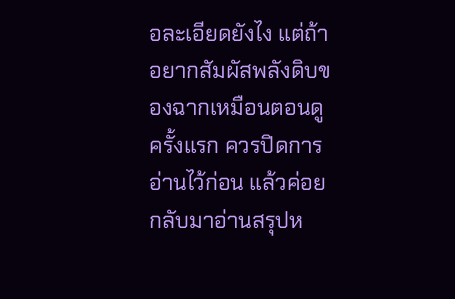อละเอียดยังไง แต่ถ้าอยากสัมผัสพลังดิบของฉากเหมือนตอนดูครั้งแรก ควรปิดการอ่านไว้ก่อน แล้วค่อยกลับมาอ่านสรุปห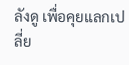ลังดู เพื่อคุยแลกเปลี่ย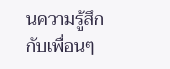นความรู้สึกกับเพื่อนๆ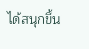ได้สนุกขึ้น